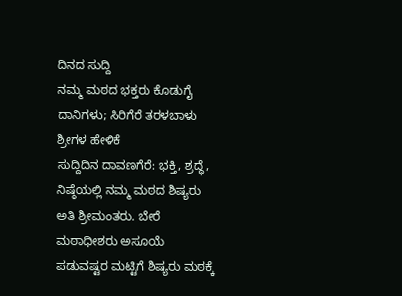ದಿನದ ಸುದ್ದಿ
ನಮ್ಮ ಮಠದ ಭಕ್ತರು ಕೊಡುಗೈ ದಾನಿಗಳು; ಸಿರಿಗೆರೆ ತರಳಬಾಳು ಶ್ರೀಗಳ ಹೇಳಿಕೆ
ಸುದ್ದಿದಿನ ದಾವಣಗೆರೆ: ಭಕ್ತಿ, ಶ್ರದ್ಧೆ, ನಿಷ್ಠೆಯಲ್ಲಿ ನಮ್ಮ ಮಠದ ಶಿಷ್ಯರು ಅತಿ ಶ್ರೀಮಂತರು. ಬೇರೆ ಮಠಾಧೀಶರು ಅಸೂಯೆ ಪಡುವಷ್ಟರ ಮಟ್ಟಿಗೆ ಶಿಷ್ಯರು ಮಠಕ್ಕೆ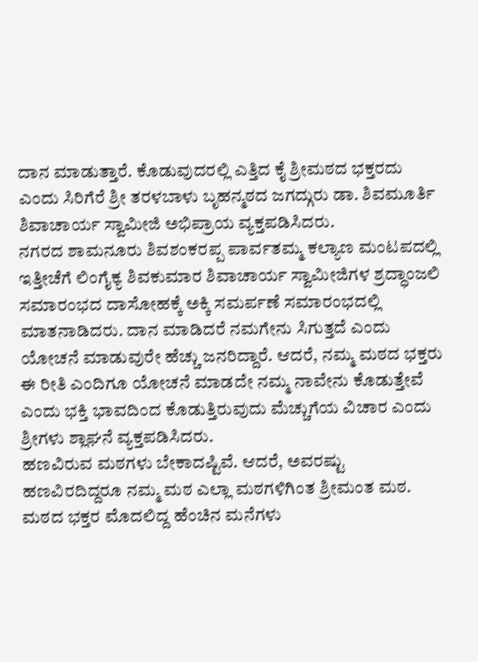ದಾನ ಮಾಡುತ್ತಾರೆ. ಕೊಡುವುದರಲ್ಲಿ ಎತ್ತಿದ ಕೈ ಶ್ರೀಮಠದ ಭಕ್ತರದು ಎಂದು ಸಿರಿಗೆರೆ ಶ್ರೀ ತರಳಬಾಳು ಬೃಹನ್ಮಠದ ಜಗದ್ಗುರು ಡಾ. ಶಿವಮೂರ್ತಿ ಶಿವಾಚಾರ್ಯ ಸ್ವಾಮೀಜಿ ಅಭಿಪ್ರಾಯ ವ್ಯಕ್ತಪಡಿಸಿದರು.
ನಗರದ ಶಾಮನೂರು ಶಿವಶಂಕರಪ್ಪ ಪಾರ್ವತಮ್ಮ ಕಲ್ಯಾಣ ಮಂಟಪದಲ್ಲಿ ಇತ್ತೀಚೆಗೆ ಲಿಂಗೈಕ್ಯ ಶಿವಕುಮಾರ ಶಿವಾಚಾರ್ಯ ಸ್ವಾಮೀಜಿಗಳ ಶ್ರದ್ಧಾಂಜಲಿ ಸಮಾರಂಭದ ದಾಸೋಹಕ್ಕೆ ಅಕ್ಕಿ ಸಮರ್ಪಣೆ ಸಮಾರಂಭದಲ್ಲಿ ಮಾತನಾಡಿದರು. ದಾನ ಮಾಡಿದರೆ ನಮಗೇನು ಸಿಗುತ್ತದೆ ಎಂದು ಯೋಚನೆ ಮಾಡುವುರೇ ಹೆಚ್ಚು ಜನರಿದ್ದಾರೆ. ಆದರೆ, ನಮ್ಮ ಮಠದ ಭಕ್ತರು ಈ ರೀತಿ ಎಂದಿಗೂ ಯೋಚನೆ ಮಾಡದೇ ನಮ್ಮ ನಾವೇನು ಕೊಡುತ್ತೇವೆ ಎಂದು ಭಕ್ತಿ ಭಾವದಿಂದ ಕೊಡುತ್ತಿರುವುದು ಮೆಚ್ಚುಗೆಯ ವಿಚಾರ ಎಂದು ಶ್ರೀಗಳು ಶ್ಲಾಘನೆ ವ್ಯಕ್ತಪಡಿಸಿದರು.
ಹಣವಿರುವ ಮಠಗಳು ಬೇಕಾದಷ್ಟಿವೆ. ಆದರೆ, ಅವರಷ್ಟು ಹಣವಿರದಿದ್ದರೂ ನಮ್ಮ ಮಠ ಎಲ್ಲಾ ಮಠಗಳಿಗಿಂತ ಶ್ರೀಮಂತ ಮಠ. ಮಠದ ಭಕ್ತರ ಮೊದಲಿದ್ದ ಹೆಂಚಿನ ಮನೆಗಳು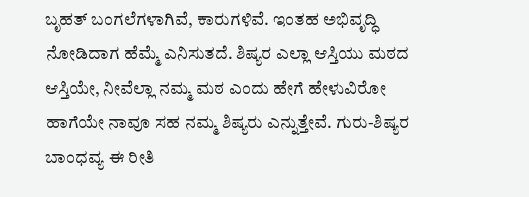ಬೃಹತ್ ಬಂಗಲೆಗಳಾಗಿವೆ, ಕಾರುಗಳಿವೆ. ಇಂತಹ ಅಭಿವೃದ್ಧಿ ನೋಡಿದಾಗ ಹೆಮ್ಮೆ ಎನಿಸುತದೆ. ಶಿಷ್ಯರ ಎಲ್ಲಾ ಆಸ್ತಿಯು ಮಠದ ಆಸ್ತಿಯೇ, ನೀವೆಲ್ಲಾ ನಮ್ಮ ಮಠ ಎಂದು ಹೇಗೆ ಹೇಳುವಿರೋ ಹಾಗೆಯೇ ನಾವೂ ಸಹ ನಮ್ಮ ಶಿಷ್ಯರು ಎನ್ನುತ್ತೇವೆ. ಗುರು-ಶಿಷ್ಯರ ಬಾಂಧವ್ಯ ಈ ರೀತಿ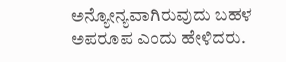ಅನ್ಯೋನ್ಯವಾಗಿರುವುದು ಬಹಳ ಅಪರೂಪ ಎಂದು ಹೇಳಿದರು.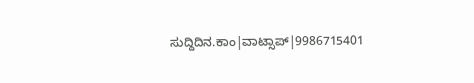ಸುದ್ದಿದಿನ.ಕಾಂ|ವಾಟ್ಸಾಪ್|9986715401